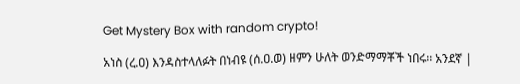Get Mystery Box with random crypto!

አነስ (ረ.ዐ) እንዳስተላለፉት በነብዩ (ሰ.ዐ.ወ) ዘምን ሁለት ወንድማማቾች ነበሩ፡፡ አንደኛ |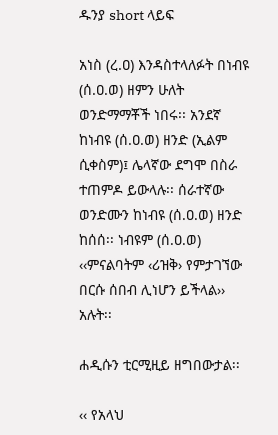ዱንያ short ላይፍ

አነስ (ረ.ዐ) እንዳስተላለፉት በነብዩ (ሰ.ዐ.ወ) ዘምን ሁለት ወንድማማቾች ነበሩ፡፡ አንደኛ ከነብዩ (ሰ.ዐ.ወ) ዘንድ (ኢልም ሲቀስም)፤ ሌላኛው ደግሞ በስራ ተጠምዶ ይውላሉ፡፡ ሰራተኛው ወንድሙን ከነብዩ (ሰ.ዐ.ወ) ዘንድ ከሰሰ፡፡ ነብዩም (ሰ.ዐ.ወ) ‹‹ምናልባትም ‹ሪዝቅ› የምታገኘው በርሱ ሰበብ ሊነሆን ይችላል›› አሉት፡፡

ሐዲሱን ቲርሚዚይ ዘግበውታል፡፡

‹‹ የአላህ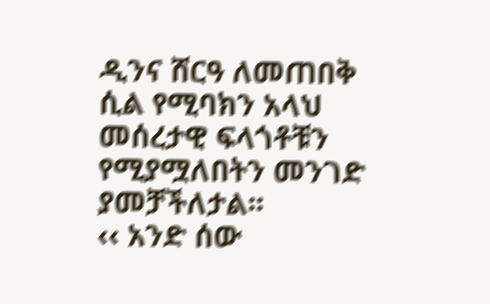ዲንና ሸርዓ ለመጠበቅ ሲል የሚባክን አላህ መሰረታዊ ፍላጎቶቹን የሚያሟለበትን መንገድ ያመቻችለታል፡፡
‹‹ አንድ ሰው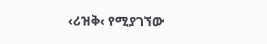‹ሪዝቅ‹ የሚያገኘው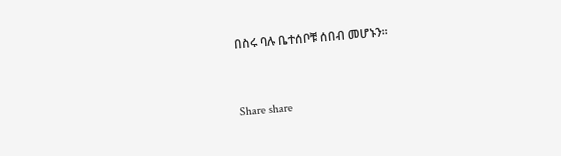በስሩ ባሉ ቤተሰቦቹ ሰበብ መሆኑን፡፡



Share share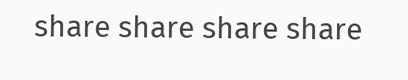share share share share